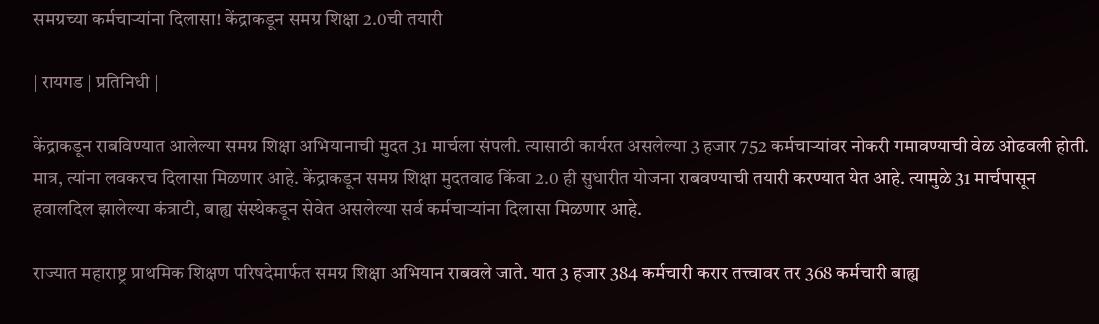समग्रच्या कर्मचाऱ्यांना दिलासा! केंद्राकडून समग्र शिक्षा 2.0ची तयारी

| रायगड | प्रतिनिधी |

केंद्राकडून राबविण्यात आलेल्या समग्र शिक्षा अभियानाची मुदत 31 मार्चला संपली. त्यासाठी कार्यरत असलेल्या 3 हजार 752 कर्मचाऱ्यांवर नोकरी गमावण्याची वेळ ओढवली होती. मात्र, त्यांना लवकरच दिलासा मिळणार आहे. केंद्राकडून समग्र शिक्षा मुदतवाढ किंवा 2.0 ही सुधारीत योजना राबवण्याची तयारी करण्यात येत आहे. त्यामुळे 31 मार्चपासून हवालदिल झालेल्या कंत्राटी, बाह्य संस्थेकडून सेवेत असलेल्या सर्व कर्मचाऱ्यांना दिलासा मिळणार आहे.

राज्यात महाराष्ट्र प्राथमिक शिक्षण परिषदेमार्फत समग्र शिक्षा अभियान राबवले जाते. यात 3 हजार 384 कर्मचारी करार तत्त्वावर तर 368 कर्मचारी बाह्य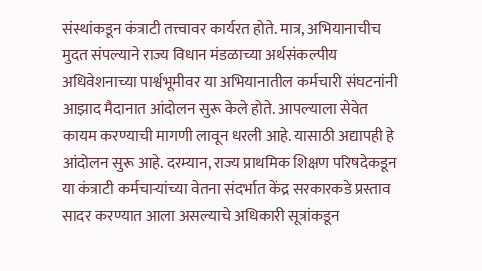संस्थांकडून कंत्राटी तत्त्वावर कार्यरत होते. मात्र, अभियानाचीच मुदत संपल्याने राज्य विधान मंडळाच्या अर्थसंकल्पीय अधिवेशनाच्या पार्श्वभूमीवर या अभियानातील कर्मचारी संघटनांनी आझाद मैदानात आंदोलन सुरू केले होते. आपल्याला सेवेत कायम करण्याची मागणी लावून धरली आहे. यासाठी अद्यापही हे आंदोलन सुरू आहे. दरम्यान, राज्य प्राथमिक शिक्षण परिषदेकडून या कंत्राटी कर्मचाऱ्यांच्या वेतना संदर्भात केंद्र सरकारकडे प्रस्ताव सादर करण्यात आला असल्याचे अधिकारी सूत्रांकडून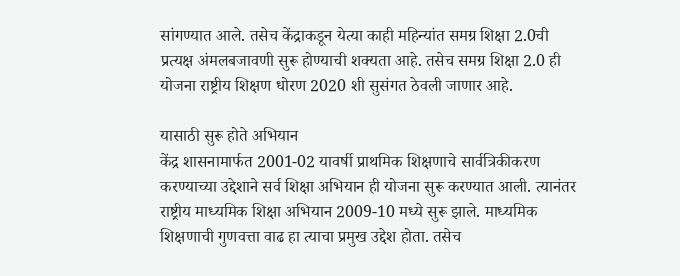सांगण्यात आले. तसेच केंद्राकडून येत्या काही महिन्यांत समग्र शिक्षा 2.0ची प्रत्यक्ष अंमलबजावणी सुरू होण्याची शक्यता आहे. तसेच समग्र शिक्षा 2.0 ही योजना राष्ट्रीय शिक्षण धोरण 2020 शी सुसंगत ठेवली जाणार आहे.

यासाठी सुरू होते अभियान
केंद्र शासनामार्फत 2001-02 यावर्षी प्राथमिक शिक्षणाचे सार्वत्रिकीकरण करण्याच्या उद्देशाने सर्व शिक्षा अभियान ही योजना सुरू करण्यात आली. त्यानंतर राष्ट्रीय माध्यमिक शिक्षा अभियान 2009-10 मध्ये सुरू झाले. माध्यमिक शिक्षणाची गुणवत्ता वाढ हा त्याचा प्रमुख उद्देश होता. तसेच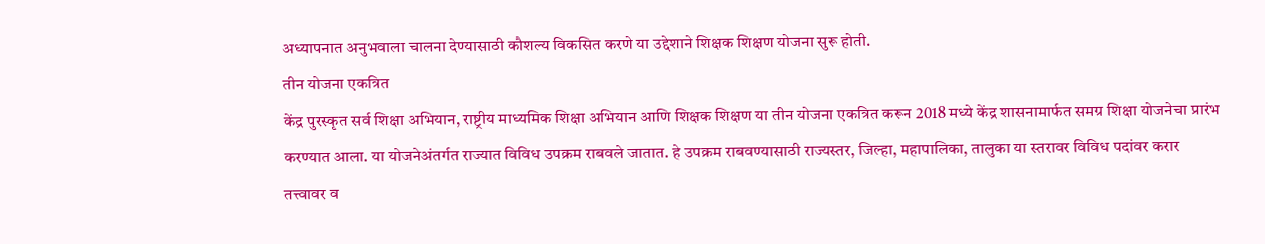अध्यापनात अनुभवाला चालना देण्यासाठी कौशल्य विकसित करणे या उद्देशाने शिक्षक शिक्षण योजना सुरू होती.
तीन योजना एकत्रित
केंद्र पुरस्कृत सर्व शिक्षा अभियान, राष्ट्रीय माध्यमिक शिक्षा अभियान आणि शिक्षक शिक्षण या तीन योजना एकत्रित करून 2018 मध्ये केंद्र शासनामार्फत समग्र शिक्षा योजनेचा प्रारंभ करण्यात आला. या योजनेअंतर्गत राज्यात विविध उपक्रम राबवले जातात. हे उपक्रम राबवण्यासाठी राज्यस्तर, जिल्हा, महापालिका, तालुका या स्तरावर विविध पदांवर करार तत्त्वावर व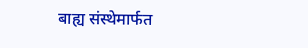बाह्य संस्थेमार्फत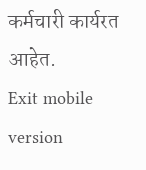कर्मचारी कार्यरत आहेत.
Exit mobile version